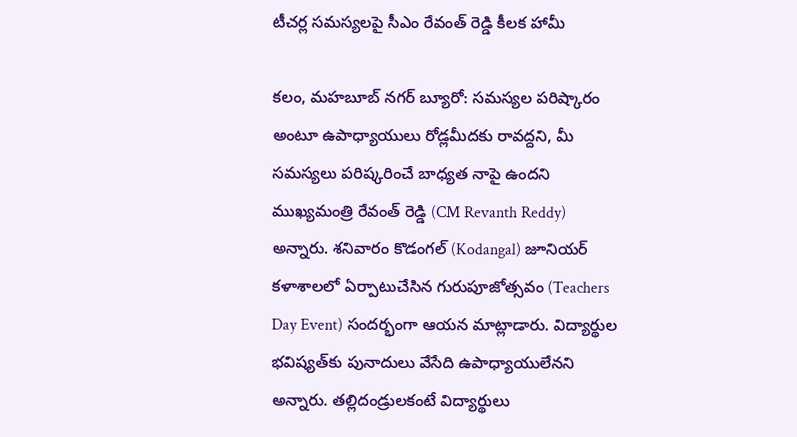టీచర్ల సమస్యలపై సీఎం రేవంత్ రెడ్డి కీలక హామీ

కలం, మహబూబ్ నగర్ బ్యూరో: సమస్యల పరిష్కారం అంటూ ఉపాధ్యాయులు రోడ్లమీదకు రావద్దని, మీ సమస్యలు పరిష్కరించే బాధ్యత నాపై ఉందని ముఖ్యమంత్రి రేవంత్ రెడ్డి (CM Revanth Reddy) అన్నారు. శనివారం కొడంగల్ (Kodangal) జూనియర్ కళాశాలలో ఏర్పాటుచేసిన గురుపూజోత్సవం (Teachers Day Event) సందర్భంగా ఆయన మాట్లాడారు. విద్యార్థుల భవిష్యత్‌కు పునాదులు వేసేది ఉపాధ్యాయులేనని అన్నారు. తల్లిదండ్రులకంటే విద్యార్థులు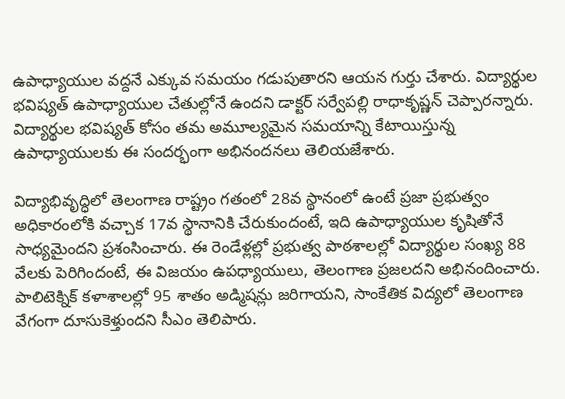ఉపాధ్యాయుల వద్దనే ఎక్కువ సమయం గడుపుతారని ఆయన గుర్తు చేశారు. విద్యార్థుల భవిష్యత్ ఉపాధ్యాయుల చేతుల్లోనే ఉందని డాక్టర్ సర్వేపల్లి రాధాకృష్ణన్ చెప్పారన్నారు. విద్యార్థుల భవిష్యత్ కోసం తమ అమూల్యమైన సమయాన్ని కేటాయిస్తున్న ఉపాధ్యాయులకు ఈ సందర్భంగా అభినందనలు తెలియజేశారు.

విద్యాభివృద్ధిలో తెలంగాణ రాష్ట్రం గతంలో 28వ స్థానంలో ఉంటే ప్రజా ప్రభుత్వం అధికారంలోకి వచ్చాక 17వ స్థానానికి చేరుకుందంటే, ఇది ఉపాధ్యాయుల కృషితోనే సాధ్యమైందని ప్రశంసించారు. ఈ రెండేళ్లల్లో ప్రభుత్వ పాఠశాలల్లో విద్యార్థుల సంఖ్య 88 వేలకు పెరిగిందంటే, ఈ విజయం ఉపధ్యాయులు, తెలంగాణ ప్రజలదని అభినందించారు. పాలిటెక్నిక్ కళాశాలల్లో 95 శాతం అడ్మిషన్లు జరిగాయని, సాంకేతిక విద్యలో తెలంగాణ వేగంగా దూసుకెళ్తుందని సీఎం తెలిపారు.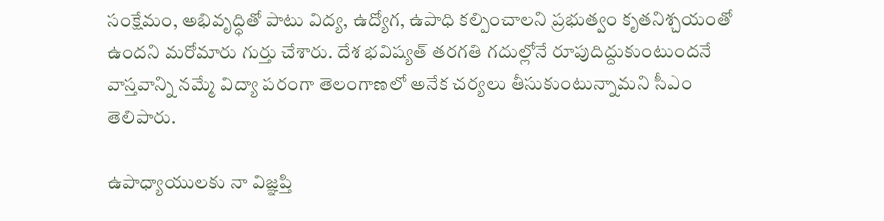సంక్షేమం, అభివృద్ధితో పాటు విద్య, ఉద్యోగ, ఉపాధి కల్పించాలని ప్రభుత్వం కృతనిశ్చయంతో ఉందని మరోమారు గుర్తు చేశారు. దేశ భవిష్యత్ తరగతి గదుల్లోనే రూపుదిద్దుకుంటుందనే వాస్తవాన్ని నమ్మే విద్యా పరంగా తెలంగాణలో అనేక చర్యలు తీసుకుంటున్నామని సీఎం తెలిపారు.

ఉపాధ్యాయులకు నా విజ్ఞప్తి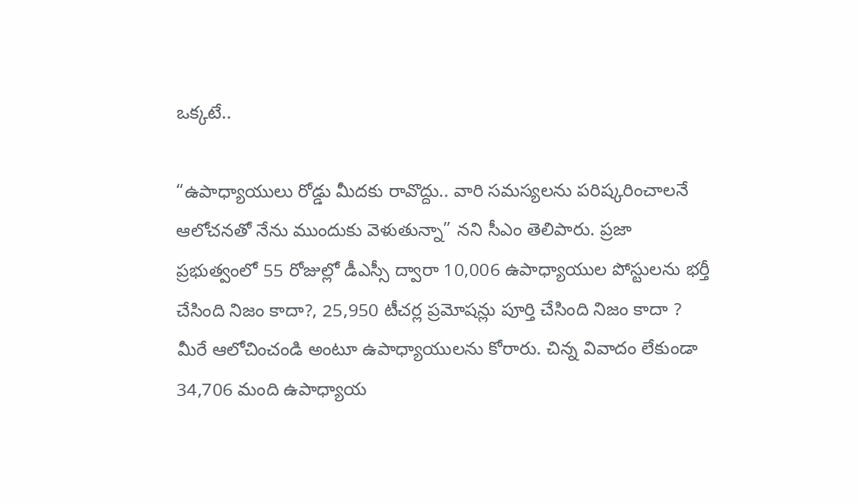ఒక్కటే..

“ఉపాధ్యాయులు రోడ్డు మీదకు రావొద్దు.. వారి సమస్యలను పరిష్కరించాలనే ఆలోచనతో నేను ముందుకు వెళుతున్నా” నని సీఎం తెలిపారు. ప్రజా ప్రభుత్వంలో 55 రోజుల్లో డీఎస్సీ ద్వారా 10,006 ఉపాధ్యాయుల పోస్టులను భర్తీ చేసింది నిజం కాదా?, 25,950 టీచర్ల ప్రమోషన్లు పూర్తి చేసింది నిజం కాదా ? మీరే ఆలోచించండి అంటూ ఉపాధ్యాయులను కోరారు. చిన్న వివాదం లేకుండా 34,706 మంది ఉపాధ్యాయ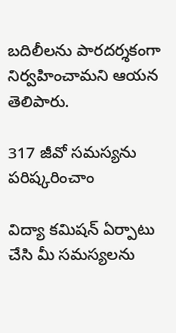బదిలీలను పారదర్శకంగా నిర్వహించామని ఆయన తెలిపారు.

317 జీవో సమస్యను పరిష్కరించాం

విద్యా కమిషన్ ఏర్పాటు చేసి మీ సమస్యలను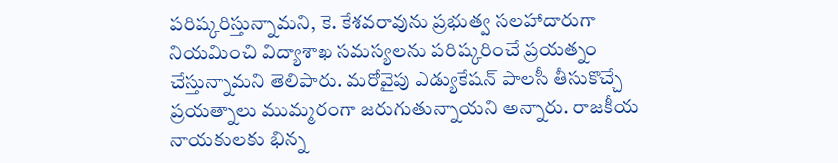పరిష్కరిస్తున్నామని, కె. కేశవరావును ప్రభుత్వ సలహాదారుగా నియమించి విద్యాశాఖ సమస్యలను పరిష్కరించే ప్రయత్నం చేస్తున్నామని తెలిపారు. మరోవైపు ఎడ్యుకేషన్ పాలసీ తీసుకొచ్చే ప్రయత్నాలు ముమ్మరంగా జరుగుతున్నాయని అన్నారు. రాజకీయ నాయకులకు భిన్న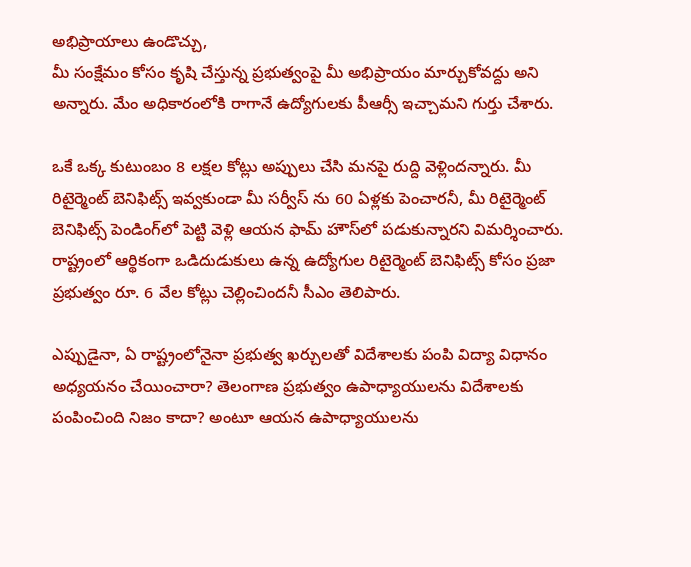అభిప్రాయాలు ఉండొచ్చు,
మీ సంక్షేమం కోసం కృషి చేస్తున్న ప్రభుత్వంపై మీ అభిప్రాయం మార్చుకోవద్దు అని అన్నారు. మేం అధికారంలోకి రాగానే ఉద్యోగులకు పీఆర్సీ ఇచ్చామని గుర్తు చేశారు.

ఒకే ఒక్క కుటుంబం 8 లక్షల కోట్లు అప్పులు చేసి మనపై రుద్ది వెళ్లిందన్నారు. మీ రిటైర్మెంట్ బెనిఫిట్స్ ఇవ్వకుండా మీ సర్వీస్ ను 60 ఏళ్లకు పెంచారనీ, మీ రిటైర్మెంట్ బెనిఫిట్స్ పెండింగ్‌లో పెట్టి వెళ్లి ఆయన ఫామ్ హౌస్‌లో పడుకున్నారని విమర్శించారు. రాష్ట్రంలో ఆర్థికంగా ఒడిదుడుకులు ఉన్న ఉద్యోగుల రిటైర్మెంట్ బెనిఫిట్స్ కోసం ప్రజా ప్రభుత్వం రూ. 6 వేల కోట్లు చెల్లించిందనీ సీఎం తెలిపారు.

ఎప్పుడైనా, ఏ రాష్ట్రంలోనైనా ప్రభుత్వ ఖర్చులతో విదేశాలకు పంపి విద్యా విధానం అధ్యయనం చేయించారా? తెలంగాణ ప్రభుత్వం ఉపాధ్యాయులను విదేశాలకు పంపించింది నిజం కాదా? అంటూ ఆయన ఉపాధ్యాయులను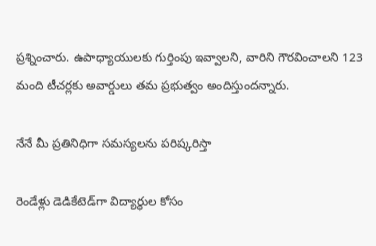ప్రశ్నించారు. ఉపాధ్యాయులకు గుర్తింపు ఇవ్వాలని, వారిని గౌరవించాలని 123 మంది టీచర్లకు అవార్డులు తమ ప్రభుత్వం అందిస్తుందన్నారు.

నేనే మీ ప్రతినిధిగా సమస్యలను పరిష్కరిస్తా

రెండేళ్లు డెడికేటెడ్‌గా విద్యార్థుల కోసం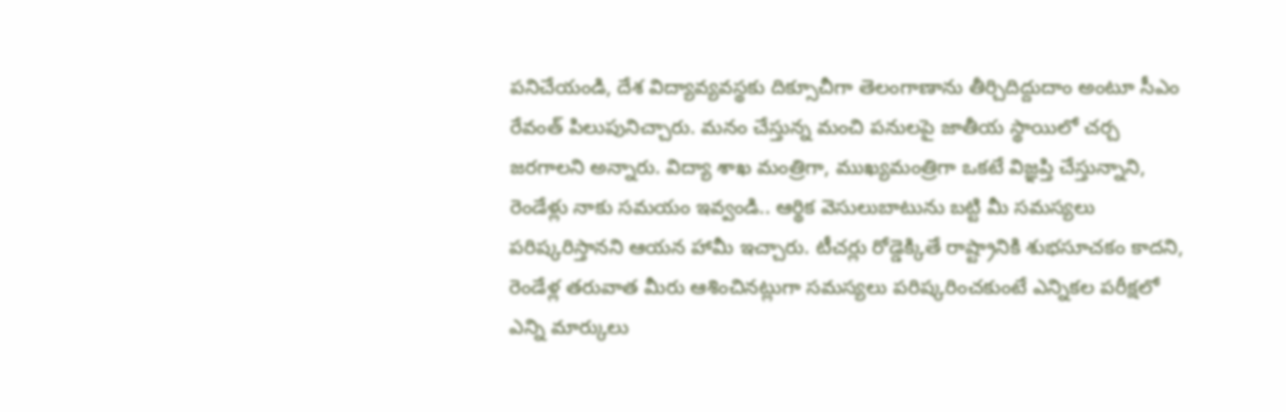పనిచేయండి, దేశ విద్యావ్యవస్థకు దిక్సూచీగా తెలంగాణాను తీర్చిదిద్దుదాం అంటూ సీఎం రేవంత్ పిలుపునిచ్చారు. మనం చేస్తున్న మంచి పనులపై జాతీయ స్థాయిలో చర్చ జరగాలని అన్నారు. విద్యా శాఖ మంత్రిగా, ముఖ్యమంత్రిగా ఒకటే విజ్ఞప్తి చేస్తున్నాని, రెండేళ్లు నాకు సమయం ఇవ్వండి.. ఆర్థిక వెసులుబాటును బట్టి మీ సమస్యలు పరిష్కరిస్తానని ఆయన హామీ ఇచ్చారు. టీచర్లు రోడ్డెక్కితే రాష్ట్రానికి శుభసూచకం కాదని, రెండేళ్ల తరువాత మీరు ఆశించినట్లుగా సమస్యలు పరిష్కరించకుంటే ఎన్నికల పరీక్షలో ఎన్ని మార్కులు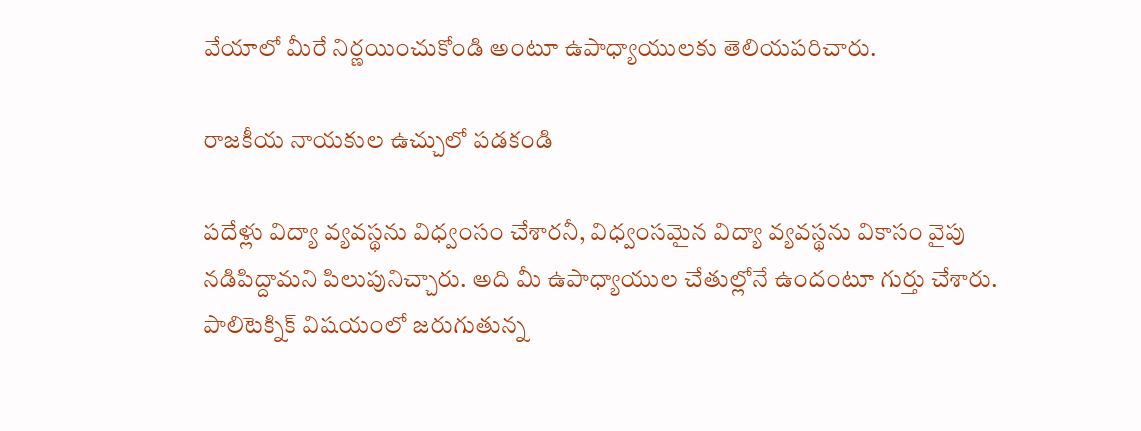వేయాలో మీరే నిర్ణయించుకోండి అంటూ ఉపాధ్యాయులకు తెలియపరిచారు.

రాజకీయ నాయకుల ఉచ్చులో పడకండి

పదేళ్లు విద్యా వ్యవస్థను విధ్వంసం చేశారనీ, విధ్వంసమైన విద్యా వ్యవస్థను వికాసం వైపు నడిపిద్దామని పిలుపునిచ్చారు. అది మీ ఉపాధ్యాయుల చేతుల్లోనే ఉందంటూ గుర్తు చేశారు. పాలిటెక్నిక్ విషయంలో జరుగుతున్న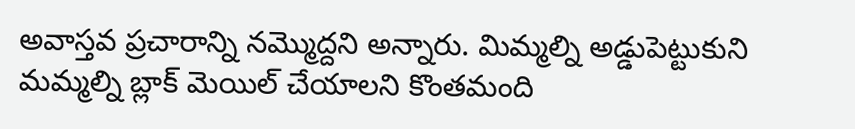అవాస్తవ ప్రచారాన్ని నమ్మొద్దని అన్నారు. మిమ్మల్ని అడ్డుపెట్టుకుని మమ్మల్ని బ్లాక్ మెయిల్ చేయాలని కొంతమంది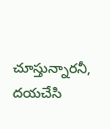చూస్తున్నారనీ, దయచేసి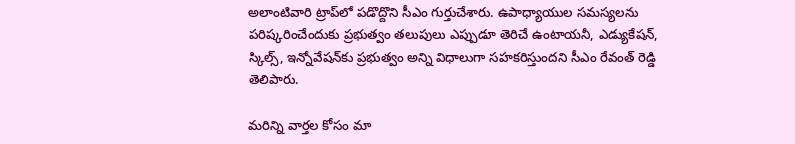అలాంటివారి ట్రాప్‌లో పడొద్దొని సీఎం గుర్తుచేశారు. ఉపాధ్యాయుల సమస్యలను పరిష్కరించేందుకు ప్రభుత్వం తలుపులు ఎప్పుడూ తెరిచే ఉంటాయనీ, ఎడ్యుకేషన్, స్కిల్స్, ఇన్నోవేషన్‌కు ప్రభుత్వం అన్ని విధాలుగా సహకరిస్తుందని సీఎం రేవంత్ రెడ్డి తెలిపారు.

మ‌రిన్ని వార్త‌ల కోసం మా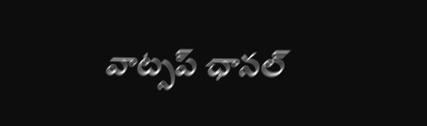వాట్స‌ప్ ఛాన‌ల్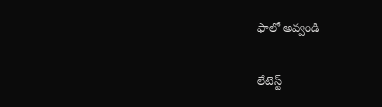ఫాలో అవ్వండి

లేటెస్ట్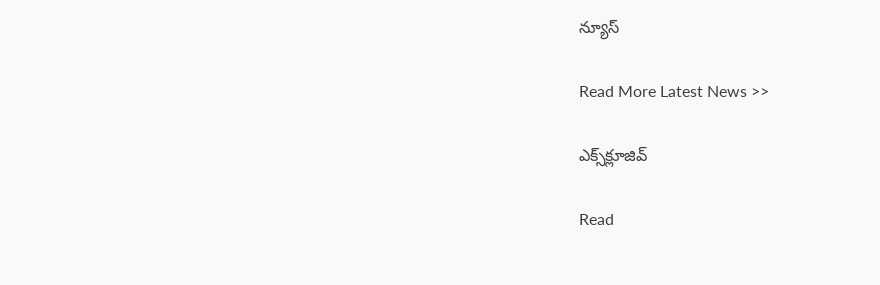న్యూస్‌

Read More Latest News >>

ఎక్స్‌క్లూజివ్‌

Read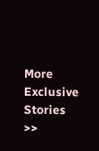More Exclusive Stories >>